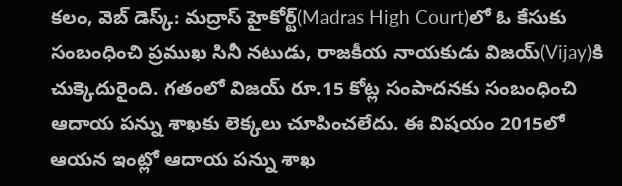కలం, వెబ్ డెస్క్: మద్రాస్ హైకోర్ట్(Madras High Court)లో ఓ కేసుకు సంబంధించి ప్రముఖ సినీ నటుడు, రాజకీయ నాయకుడు విజయ్(Vijay)కి చుక్కెదురైంది. గతంలో విజయ్ రూ.15 కోట్ల సంపాదనకు సంబంధించి ఆదాయ పన్ను శాఖకు లెక్కలు చూపించలేదు. ఈ విషయం 2015లో ఆయన ఇంట్లో ఆదాయ పన్ను శాఖ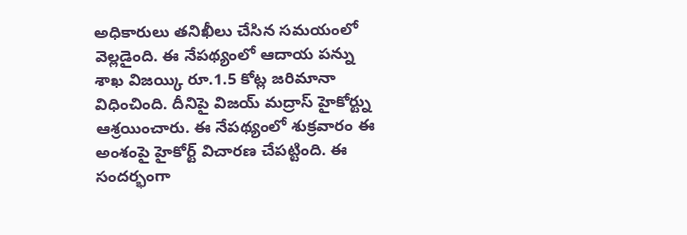అధికారులు తనిఖీలు చేసిన సమయంలో వెల్లడైంది. ఈ నేపథ్యంలో ఆదాయ పన్ను శాఖ విజయ్కి రూ.1.5 కోట్ల జరిమానా విధించింది. దీనిపై విజయ్ మద్రాస్ హైకోర్ట్ను ఆశ్రయించారు. ఈ నేపథ్యంలో శుక్రవారం ఈ అంశంపై హైకోర్ట్ విచారణ చేపట్టింది. ఈ సందర్భంగా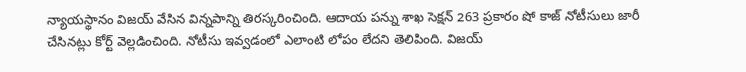న్యాయస్థానం విజయ్ వేసిన విన్నపాన్ని తిరస్కరించింది. ఆదాయ పన్ను శాఖ సెక్షన్ 263 ప్రకారం షో కాజ్ నోటీసులు జారీ చేసినట్లు కోర్ట్ వెల్లడించింది. నోటీసు ఇవ్వడంలో ఎలాంటి లోపం లేదని తెలిపింది. విజయ్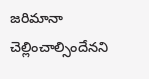జరిమానా చెల్లించాల్సిందేనని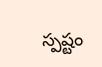స్పష్టం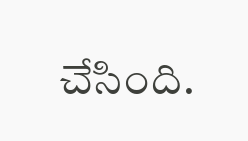చేసింది.